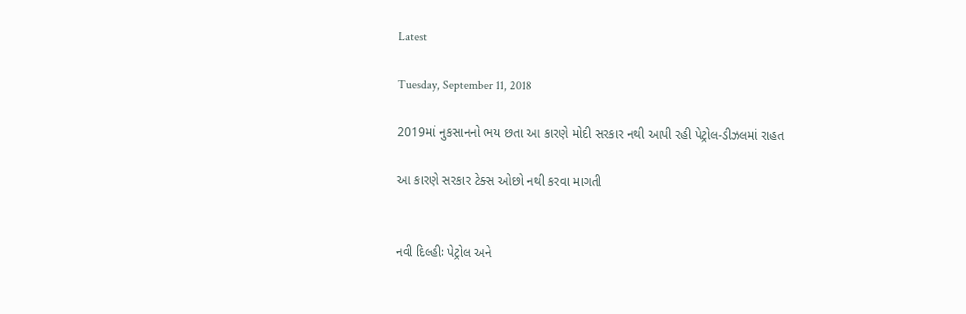Latest

Tuesday, September 11, 2018

2019માં નુકસાનનો ભય છતા આ કારણે મોદી સરકાર નથી આપી રહી પેટ્રોલ-ડીઝલમાં રાહત

આ કારણે સરકાર ટેક્સ ઓછો નથી કરવા માગતી


નવી દિલ્હીઃ પેટ્રોલ અને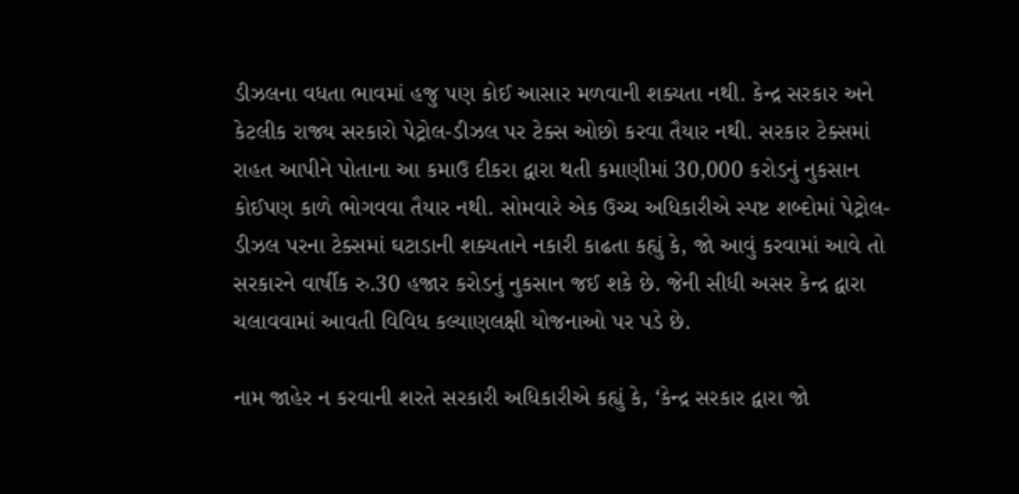ડીઝલના વધતા ભાવમાં હજુ પણ કોઈ આસાર મળવાની શક્યતા નથી. કેન્દ્ર સરકાર અને કેટલીક રાજ્ય સરકારો પેટ્રોલ-ડીઝલ પર ટેક્સ ઓછો કરવા તૈયાર નથી. સરકાર ટેક્સમાં રાહત આપીને પોતાના આ કમાઉ દીકરા દ્વારા થતી કમાણીમાં 30,000 કરોડનું નુકસાન કોઈપણ કાળે ભોગવવા તૈયાર નથી. સોમવારે એક ઉચ્ચ અધિકારીએ સ્પષ્ટ શબ્દોમાં પેટ્રોલ-ડીઝલ પરના ટેક્સમાં ઘટાડાની શક્યતાને નકારી કાઢતા કહ્યું કે, જો આવું કરવામાં આવે તો સરકારને વાર્ષીક રુ.30 હજાર કરોડનું નુકસાન જઈ શકે છે. જેની સીધી અસર કેન્દ્ર દ્વારા ચલાવવામાં આવતી વિવિધ કલ્યાણલક્ષી યોજનાઓ પર પડે છે.

નામ જાહેર ન કરવાની શરતે સરકારી અધિકારીએ કહ્યું કે, ‘કેન્દ્ર સરકાર દ્વારા જો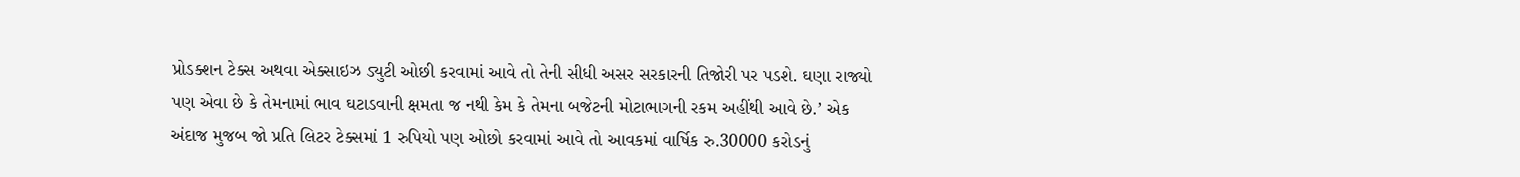પ્રોડક્શન ટેક્સ અથવા એક્સાઇઝ ડ્યુટી ઓછી કરવામાં આવે તો તેની સીધી અસર સરકારની તિજોરી પર પડશે. ઘણા રાજ્યો પણ એવા છે કે તેમનામાં ભાવ ઘટાડવાની ક્ષમતા જ નથી કેમ કે તેમના બજેટની મોટાભાગની રકમ અહીંથી આવે છે.’ એક અંદાજ મુજબ જો પ્રતિ લિટર ટેક્સમાં 1 રુપિયો પણ ઓછો કરવામાં આવે તો આવકમાં વાર્ષિક રુ.30000 કરોડનું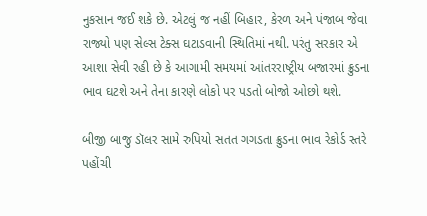નુકસાન જઈ શકે છે. એટલું જ નહીં બિહાર, કેરળ અને પંજાબ જેવા રાજ્યો પણ સેલ્સ ટેક્સ ઘટાડવાની સ્થિતિમાં નથી. પરંતુ સરકાર એ આશા સેવી રહી છે કે આગામી સમયમાં આંતરરાષ્ટ્રીય બજારમાં ક્રુડના ભાવ ઘટશે અને તેના કારણે લોકો પર પડતો બોજો ઓછો થશે.

બીજી બાજુ ડૉલર સામે રુપિયો સતત ગગડતા ક્રુડના ભાવ રેકોર્ડ સ્તરે પહોંચી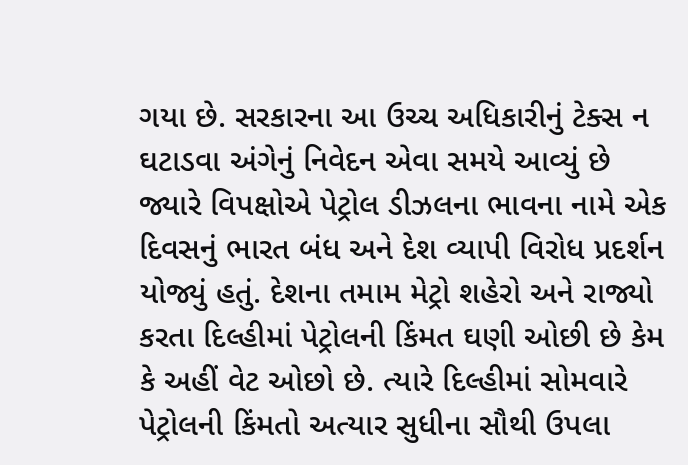ગયા છે. સરકારના આ ઉચ્ચ અધિકારીનું ટેક્સ ન ઘટાડવા અંગેનું નિવેદન એવા સમયે આવ્યું છે જ્યારે વિપક્ષોએ પેટ્રોલ ડીઝલના ભાવના નામે એક દિવસનું ભારત બંધ અને દેશ વ્યાપી વિરોધ પ્રદર્શન યોજ્યું હતું. દેશના તમામ મેટ્રો શહેરો અને રાજ્યો કરતા દિલ્હીમાં પેટ્રોલની કિંમત ઘણી ઓછી છે કેમ કે અહીં વેટ ઓછો છે. ત્યારે દિલ્હીમાં સોમવારે પેટ્રોલની કિંમતો અત્યાર સુધીના સૌથી ઉપલા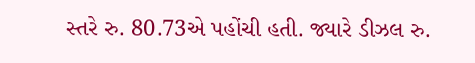સ્તરે રુ. 80.73એ પહોંચી હતી. જ્યારે ડીઝલ રુ.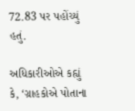72.83 પર પહોંચ્યું હતું.

અધિકારીઓએ કહ્યું કે, ‘ગ્રાહકોએ પોતાના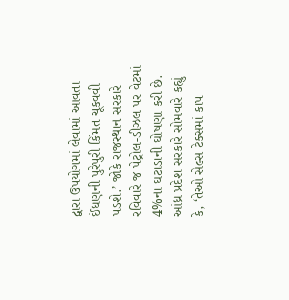દ્વારા ઉપયોગમાં લેવામાં આવતા ઈંધણની પુરેપુરી કિંમત ચૂકવવી પડશે.’ જોકે રાજસ્થાન સરકારે રવિવારે જ પેટ્રોલ-ડીઝલ પર વેટમાં 4%ના ઘટાડાની ઘોષણા કરી છે. આંધ્ર પ્રદેશ સરકારે સોમવારે કહ્યું કે, ‘તેઓ સેલ્સ ટેક્સમાં કાપ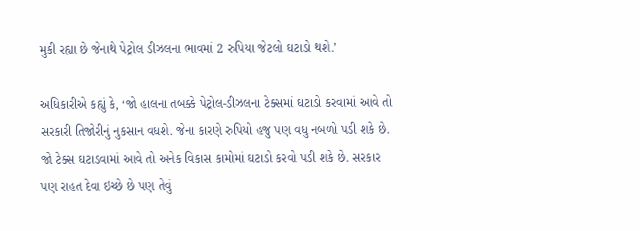મુકી રહ્યા છે જેનાથે પેટ્રોલ ડીઝલના ભાવમાં 2 રુપિયા જેટલો ઘટાડો થશે.’

અધિકારીએ કહ્યું કે, ‘જો હાલના તબક્કે પેટ્રોલ-ડીઝલના ટેક્સમાં ઘટાડો કરવામાં આવે તો સરકારી તિજોરીનું નુકસાન વધશે. જેના કારણે રુપિયો હજુ પણ વધુ નબળો પડી શકે છે. જો ટેક્સ ઘટાડવામાં આવે તો અનેક વિકાસ કામોમાં ઘટાડો કરવો પડી શકે છે. સરકાર પણ રાહત દેવા ઇચ્છે છે પણ તેવું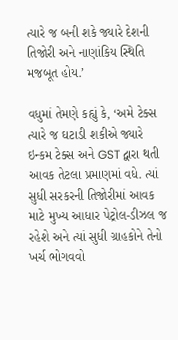ત્યારે જ બની શકે જ્યારે દેશની તિજોરી અને નાણાંકિય સ્થિતિ મજબૂત હોય.’

વધુમાં તેમણે કહ્યું કે, ‘અમે ટેક્સ ત્યારે જ ઘટાડી શકીએ જ્યારે ઇન્કમ ટેક્સ અને GST દ્વારા થતી આવક તેટલા પ્રમાણમાં વધે. ત્યાં સુધી સરકરની તિજોરીમાં આવક માટે મુખ્ય આધાર પેટ્રોલ-ડીઝલ જ રહેશે અને ત્યાં સુધી ગ્રાહકોને તેનો ખર્ચ ભોગવવો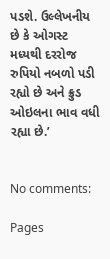પડશે. ઉલ્લેખનીય છે કે ઓગસ્ટ મધ્યથી દરરોજ રુપિયો નબળો પડી રહ્યો છે અને ક્રુડ ઓઇલના ભાવ વધી રહ્યા છે.’


No comments:

Pages